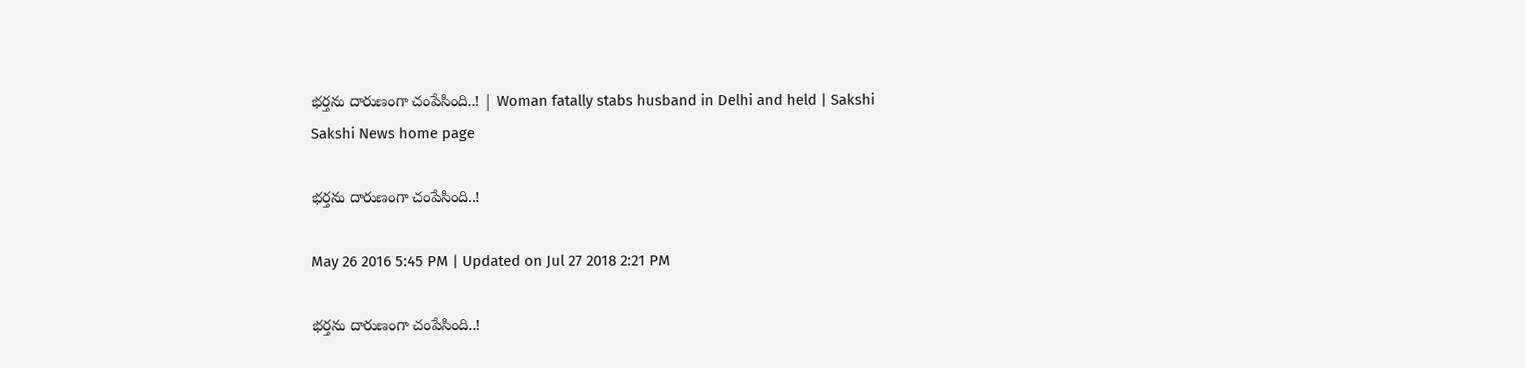భర్తను దారుణంగా చంపేసింది..! | Woman fatally stabs husband in Delhi and held | Sakshi
Sakshi News home page

భర్తను దారుణంగా చంపేసింది..!

May 26 2016 5:45 PM | Updated on Jul 27 2018 2:21 PM

భర్తను దారుణంగా చంపేసింది..!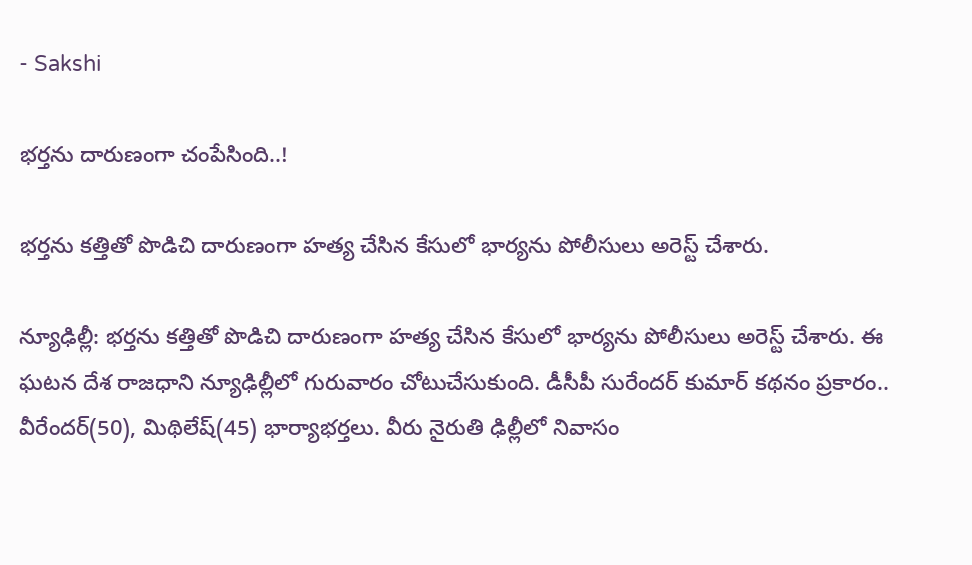- Sakshi

భర్తను దారుణంగా చంపేసింది..!

భర్తను కత్తితో పొడిచి దారుణంగా హత్య చేసిన కేసులో భార్యను పోలీసులు అరెస్ట్ చేశారు.

న్యూఢిల్లీ: భర్తను కత్తితో పొడిచి దారుణంగా హత్య చేసిన కేసులో భార్యను పోలీసులు అరెస్ట్ చేశారు. ఈ ఘటన దేశ రాజధాని న్యూఢిల్లీలో గురువారం చోటుచేసుకుంది. డీసీపీ సురేందర్ కుమార్ కథనం ప్రకారం.. వీరేందర్(50), మిథిలేష్(45) భార్యాభర్తలు. వీరు నైరుతి ఢిల్లీలో నివాసం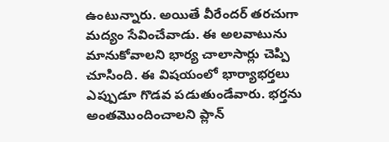ఉంటున్నారు. అయితే వీరేందర్ తరచుగా మద్యం సేవించేవాడు. ఈ అలవాటును మానుకోవాలని భార్య చాలాసార్లు చెప్పి చూసింది. ఈ విషయంలో భార్యాభర్తలు ఎప్పుడూ గొడవ పడుతుండేవారు. భర్తను అంతమొందించాలని ప్లాన్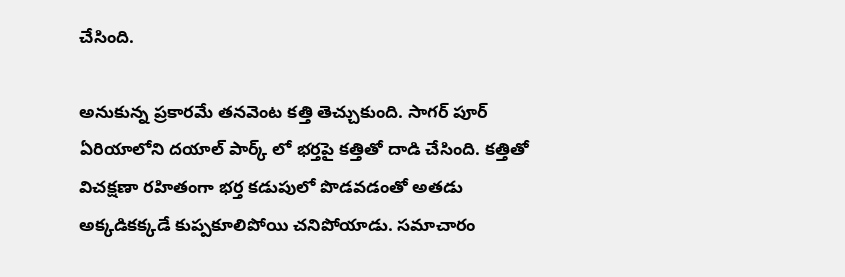చేసింది.

అనుకున్న ప్రకారమే తనవెంట కత్తి తెచ్చుకుంది. సాగర్ పూర్ ఏరియాలోని దయాల్ పార్క్ లో భర్తపై కత్తితో దాడి చేసింది. కత్తితో విచక్షణా రహితంగా భర్త కడుపులో పొడవడంతో అతడు అక్కడికక్కడే కుప్పకూలిపోయి చనిపోయాడు. సమాచారం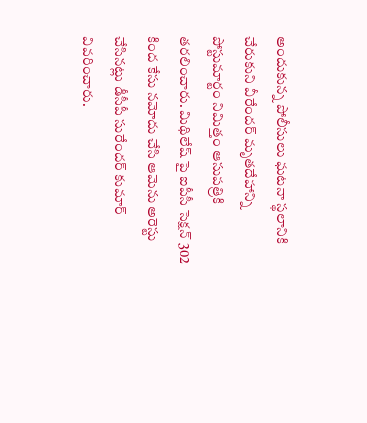అందుకున్న పోలీసులు ఘటనా స్థలానికి చేరుకుని వీరేందర్ మృతదేహాన్ని పోస్టుమార్టం నిమిత్తం ఆసుపత్రికి తరలించారు. మిథిలేష్ పై ఐపీసీ సెక్షన్ 302 కింద కేసు నమోదు చేసి ఆమెను అరెస్టు చేసినట్లు డీసీపీ సురేందర్ కుమార్ వివరించారు.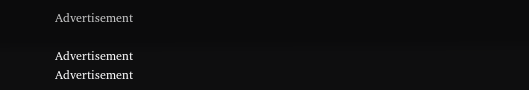Advertisement

Advertisement
Advertisement